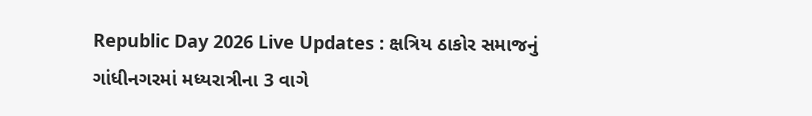Republic Day 2026 Live Updates : ક્ષત્રિય ઠાકોર સમાજનું ગાંધીનગરમાં મધ્યરાત્રીના 3 વાગે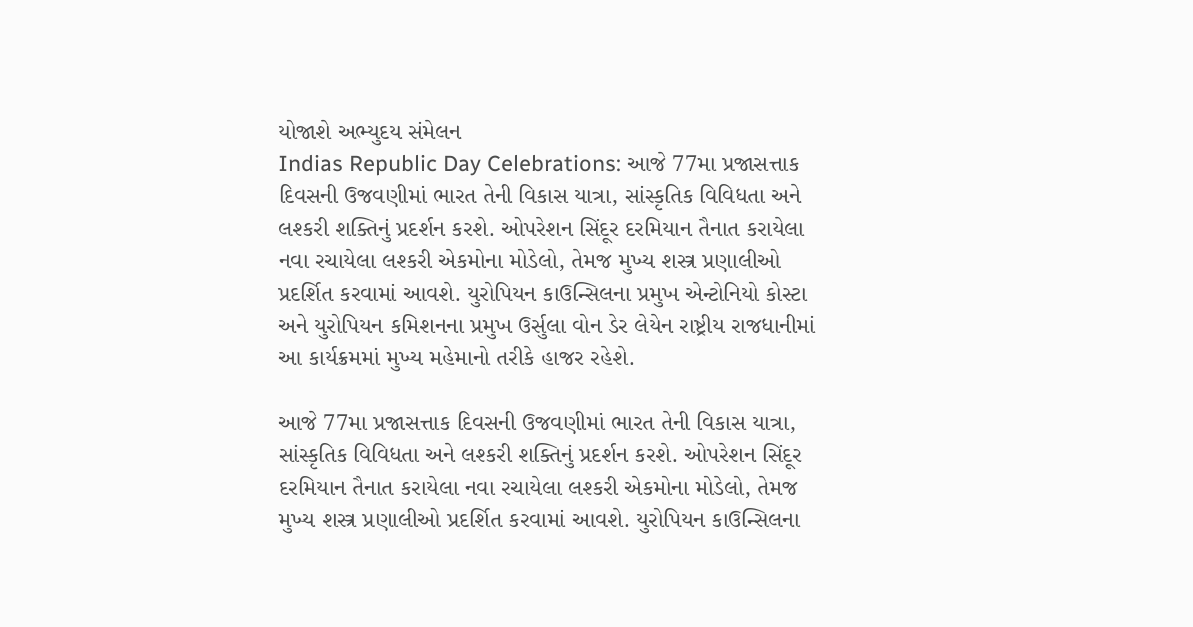યોજાશે અભ્યુદય સંમેલન
Indias Republic Day Celebrations: આજે 77મા પ્રજાસત્તાક દિવસની ઉજવણીમાં ભારત તેની વિકાસ યાત્રા, સાંસ્કૃતિક વિવિધતા અને લશ્કરી શક્તિનું પ્રદર્શન કરશે. ઓપરેશન સિંદૂર દરમિયાન તૈનાત કરાયેલા નવા રચાયેલા લશ્કરી એકમોના મોડેલો, તેમજ મુખ્ય શસ્ત્ર પ્રણાલીઓ પ્રદર્શિત કરવામાં આવશે. યુરોપિયન કાઉન્સિલના પ્રમુખ એન્ટોનિયો કોસ્ટા અને યુરોપિયન કમિશનના પ્રમુખ ઉર્સુલા વોન ડેર લેયેન રાષ્ટ્રીય રાજધાનીમાં આ કાર્યક્રમમાં મુખ્ય મહેમાનો તરીકે હાજર રહેશે.

આજે 77મા પ્રજાસત્તાક દિવસની ઉજવણીમાં ભારત તેની વિકાસ યાત્રા, સાંસ્કૃતિક વિવિધતા અને લશ્કરી શક્તિનું પ્રદર્શન કરશે. ઓપરેશન સિંદૂર દરમિયાન તૈનાત કરાયેલા નવા રચાયેલા લશ્કરી એકમોના મોડેલો, તેમજ મુખ્ય શસ્ત્ર પ્રણાલીઓ પ્રદર્શિત કરવામાં આવશે. યુરોપિયન કાઉન્સિલના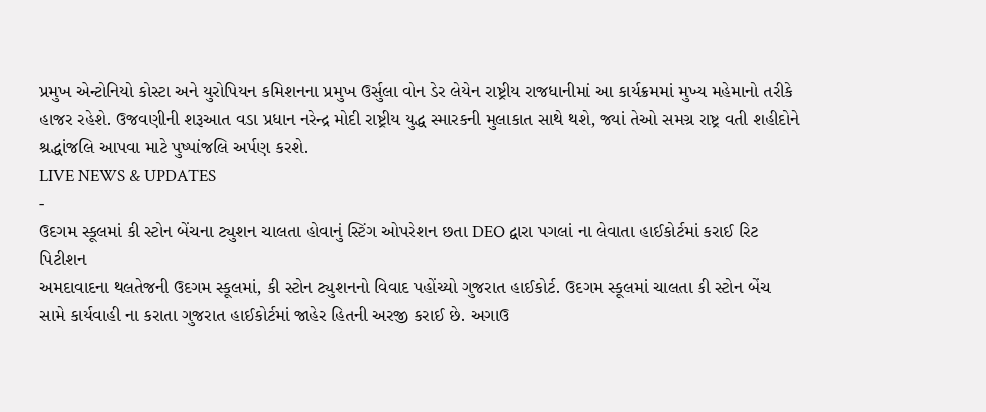પ્રમુખ એન્ટોનિયો કોસ્ટા અને યુરોપિયન કમિશનના પ્રમુખ ઉર્સુલા વોન ડેર લેયેન રાષ્ટ્રીય રાજધાનીમાં આ કાર્યક્રમમાં મુખ્ય મહેમાનો તરીકે હાજર રહેશે. ઉજવણીની શરૂઆત વડા પ્રધાન નરેન્દ્ર મોદી રાષ્ટ્રીય યુદ્ધ સ્મારકની મુલાકાત સાથે થશે, જ્યાં તેઓ સમગ્ર રાષ્ટ્ર વતી શહીદોને શ્રદ્ધાંજલિ આપવા માટે પુષ્પાંજલિ અર્પણ કરશે.
LIVE NEWS & UPDATES
-
ઉદગમ સ્કૂલમાં કી સ્ટોન બેંચના ટ્યુશન ચાલતા હોવાનું સ્ટિંગ ઓપરેશન છતા DEO દ્વારા પગલાં ના લેવાતા હાઈકોર્ટમાં કરાઈ રિટ પિટીશન
અમદાવાદના થલતેજની ઉદગમ સ્કૂલમાં, કી સ્ટોન ટ્યુશનનો વિવાદ પહોંચ્યો ગુજરાત હાઈકોર્ટ. ઉદગમ સ્કૂલમાં ચાલતા કી સ્ટોન બેંચ સામે કાર્યવાહી ના કરાતા ગુજરાત હાઈકોર્ટમાં જાહેર હિતની અરજી કરાઈ છે. અગાઉ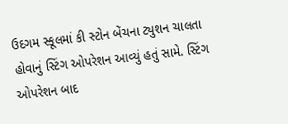ઉદગમ સ્કૂલમાં કી સ્ટોન બેંચના ટ્યુશન ચાલતા હોવાનું સ્ટિંગ ઓપરેશન આવ્યું હતું સામે. સ્ટિંગ ઓપરેશન બાદ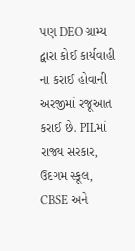પણ DEO ગ્રામ્ય દ્વારા કોઈ કાર્યવાહી ના કરાઈ હોવાની અરજીમાં રજૂઆત કરાઈ છે. PILમાં રાજ્ય સરકાર, ઉદગમ સ્કૂલ, CBSE અને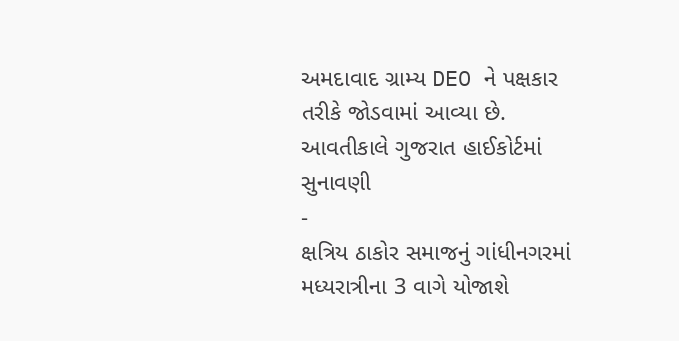અમદાવાદ ગ્રામ્ય DEO ને પક્ષકાર તરીકે જોડવામાં આવ્યા છે. આવતીકાલે ગુજરાત હાઈકોર્ટમાં સુનાવણી
-
ક્ષત્રિય ઠાકોર સમાજનું ગાંધીનગરમાં મધ્યરાત્રીના 3 વાગે યોજાશે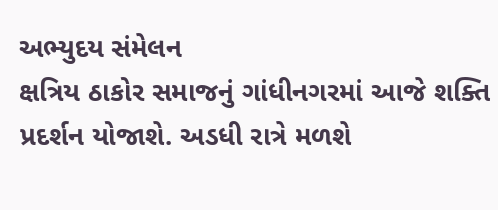અભ્યુદય સંમેલન
ક્ષત્રિય ઠાકોર સમાજનું ગાંધીનગરમાં આજે શક્તિ પ્રદર્શન યોજાશે. અડધી રાત્રે મળશે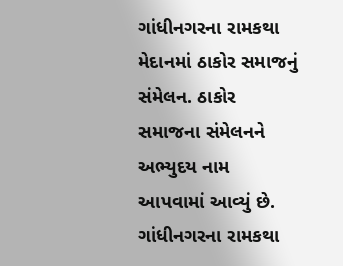ગાંધીનગરના રામકથા મેદાનમાં ઠાકોર સમાજનું સંમેલન. ઠાકોર સમાજના સંમેલનને અભ્યુદય નામ આપવામાં આવ્યું છે. ગાંધીનગરના રામકથા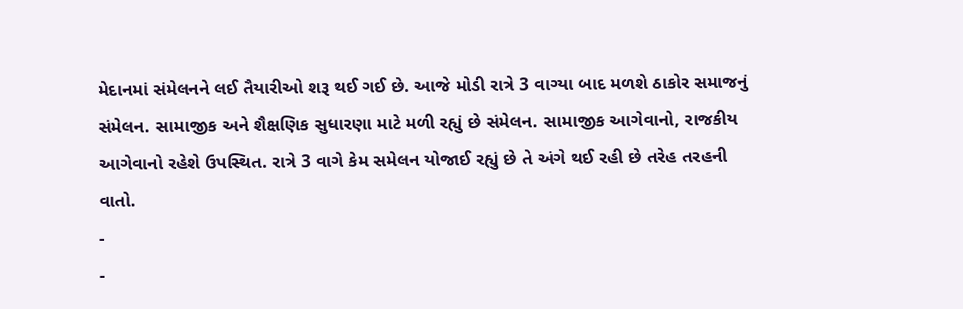મેદાનમાં સંમેલનને લઈ તૈયારીઓ શરૂ થઈ ગઈ છે. આજે મોડી રાત્રે 3 વાગ્યા બાદ મળશે ઠાકોર સમાજનું સંમેલન. સામાજીક અને શૈક્ષણિક સુધારણા માટે મળી રહ્યું છે સંમેલન. સામાજીક આગેવાનો, રાજકીય આગેવાનો રહેશે ઉપસ્થિત. રાત્રે 3 વાગે કેમ સમેલન યોજાઈ રહ્યું છે તે અંગે થઈ રહી છે તરેહ તરહની વાતો.
-
-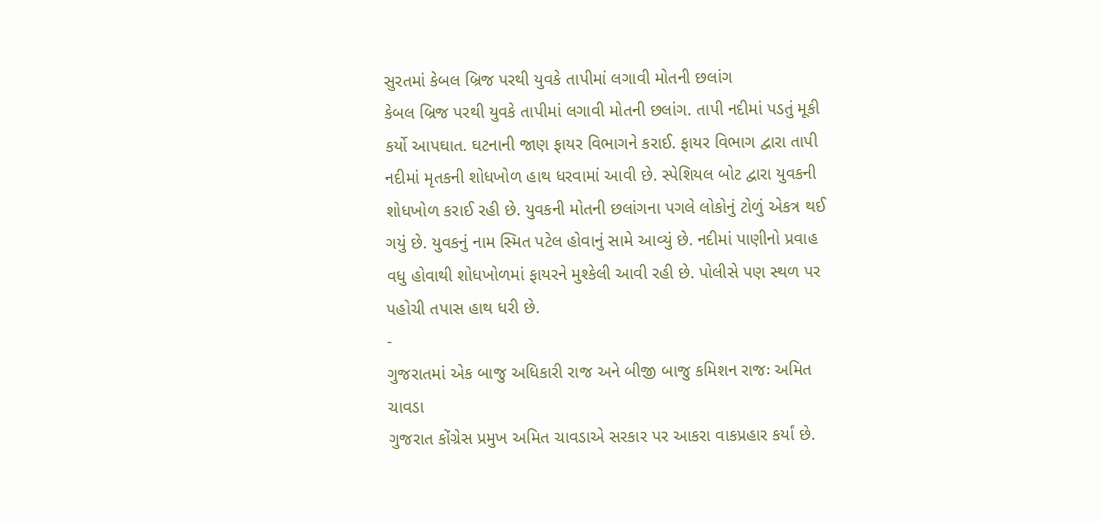સુરતમાં કેબલ બ્રિજ પરથી યુવકે તાપીમાં લગાવી મોતની છલાંગ
કેબલ બ્રિજ પરથી યુવકે તાપીમાં લગાવી મોતની છલાંગ. તાપી નદીમાં પડતું મૂકી કર્યો આપઘાત. ઘટનાની જાણ ફાયર વિભાગને કરાઈ. ફાયર વિભાગ દ્વારા તાપી નદીમાં મૃતકની શોધખોળ હાથ ધરવામાં આવી છે. સ્પેશિયલ બોટ દ્વારા યુવકની શોધખોળ કરાઈ રહી છે. યુવકની મોતની છલાંગના પગલે લોકોનું ટોળું એકત્ર થઈ ગયું છે. યુવકનું નામ સ્મિત પટેલ હોવાનું સામે આવ્યું છે. નદીમાં પાણીનો પ્રવાહ વધુ હોવાથી શોધખોળમાં ફાયરને મુશ્કેલી આવી રહી છે. પોલીસે પણ સ્થળ પર પહોચી તપાસ હાથ ધરી છે.
-
ગુજરાતમાં એક બાજુ અધિકારી રાજ અને બીજી બાજુ કમિશન રાજઃ અમિત ચાવડા
ગુજરાત કોંગ્રેસ પ્રમુખ અમિત ચાવડાએ સરકાર પર આકરા વાકપ્રહાર કર્યાં છે.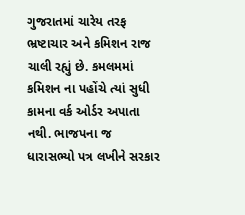ગુજરાતમાં ચારેય તરફ ભ્રષ્ટાચાર અને કમિશન રાજ ચાલી રહ્યું છે. કમલમમાં કમિશન ના પહોંચે ત્યાં સુધી કામના વર્ક ઓર્ડર અપાતા નથી. ભાજપના જ ધારાસભ્યો પત્ર લખીને સરકાર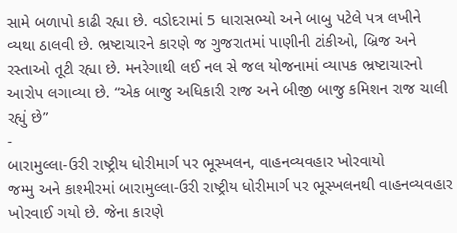સામે બળાપો કાઢી રહ્યા છે. વડોદરામાં 5 ધારાસભ્યો અને બાબુ પટેલે પત્ર લખીને વ્યથા ઠાલવી છે. ભ્રષ્ટાચારને કારણે જ ગુજરાતમાં પાણીની ટાંકીઓ, બ્રિજ અને રસ્તાઓ તૂટી રહ્યા છે. મનરેગાથી લઈ નલ સે જલ યોજનામાં વ્યાપક ભ્રષ્ટાચારનો આરોપ લગાવ્યા છે. “એક બાજુ અધિકારી રાજ અને બીજી બાજુ કમિશન રાજ ચાલી રહ્યું છે”
-
બારામુલ્લા-ઉરી રાષ્ટ્રીય ધોરીમાર્ગ પર ભૂસ્ખલન, વાહનવ્યવહાર ખોરવાયો
જમ્મુ અને કાશ્મીરમાં બારામુલ્લા-ઉરી રાષ્ટ્રીય ધોરીમાર્ગ પર ભૂસ્ખલનથી વાહનવ્યવહાર ખોરવાઈ ગયો છે. જેના કારણે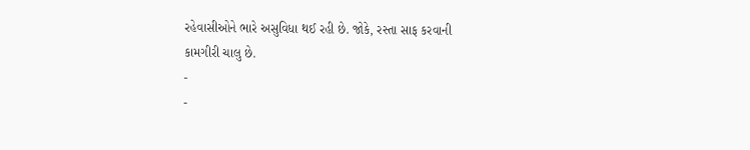રહેવાસીઓને ભારે અસુવિધા થઈ રહી છે. જોકે, રસ્તા સાફ કરવાની કામગીરી ચાલુ છે.
-
-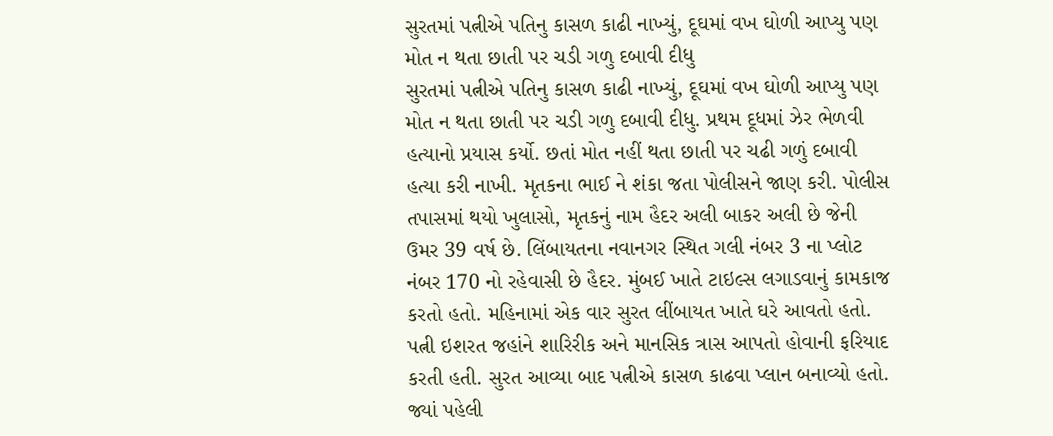સુરતમાં પત્નીએ પતિનુ કાસળ કાઢી નાખ્યું, દૂઘમાં વખ ઘોળી આપ્યુ પણ મોત ન થતા છાતી પર ચડી ગળુ દબાવી દીધુ
સુરતમાં પત્નીએ પતિનુ કાસળ કાઢી નાખ્યું, દૂઘમાં વખ ઘોળી આપ્યુ પણ મોત ન થતા છાતી પર ચડી ગળુ દબાવી દીધુ. પ્રથમ દૂધમાં ઝેર ભેળવી હત્યાનો પ્રયાસ કર્યો. છતાં મોત નહીં થતા છાતી પર ચઢી ગળું દબાવી હત્યા કરી નાખી. મૃતકના ભાઈ ને શંકા જતા પોલીસને જાણ કરી. પોલીસ તપાસમાં થયો ખુલાસો, મૃતકનું નામ હૈદર અલી બાકર અલી છે જેની ઉમર 39 વર્ષ છે. લિંબાયતના નવાનગર સ્થિત ગલી નંબર 3 ના પ્લોટ નંબર 170 નો રહેવાસી છે હૈદર. મુંબઈ ખાતે ટાઇલ્સ લગાડવાનું કામકાજ કરતો હતો. મહિનામાં એક વાર સુરત લીંબાયત ખાતે ઘરે આવતો હતો. પત્ની ઇશરત જહાંને શારિરીક અને માનસિક ત્રાસ આપતો હોવાની ફરિયાદ કરતી હતી. સુરત આવ્યા બાદ પત્નીએ કાસળ કાઢવા પ્લાન બનાવ્યો હતો. જ્યાં પહેલી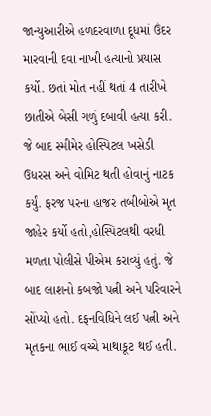જાન્યુઆરીએ હળદરવાળા દૂધમાં ઉંદર મારવાની દવા નાખી હત્યાનો પ્રયાસ કર્યો. છતાં મોત નહીં થતાં 4 તારીખે છાતીએ બેસી ગળું દબાવી હત્યા કરી. જે બાદ સ્મીમેર હોસ્પિટલ ખસેડી ઉધરસ અને વોમિટ થતી હોવાનું નાટક કર્યું. ફરજ પરના હાજર તબીબોએ મૃત જાહેર કર્યો હતો,હોસ્પિટલથી વરધી મળતા પોલીસે પીએમ કરાવ્યું હતું. જે બાદ લાશનો કબજો પત્ની અને પરિવારને સોંપ્યો હતો. દફનવિધિને લઈ પત્ની અને મૃતકના ભાઈ વચ્ચે માથાકૂટ થઈ હતી.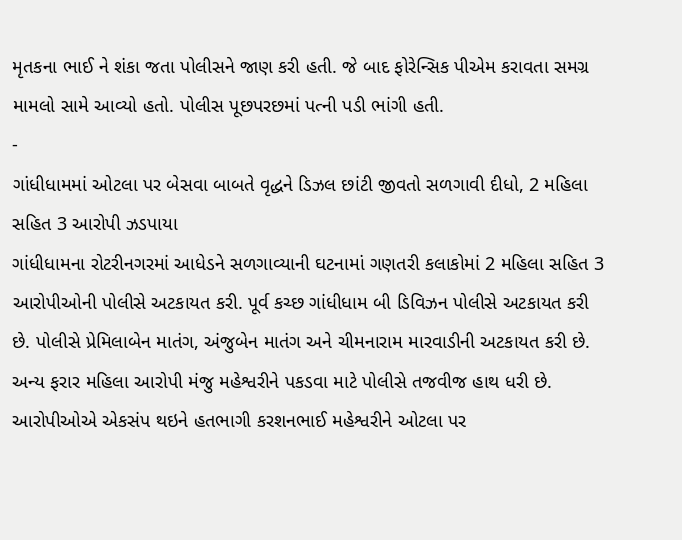મૃતકના ભાઈ ને શંકા જતા પોલીસને જાણ કરી હતી. જે બાદ ફોરેન્સિક પીએમ કરાવતા સમગ્ર મામલો સામે આવ્યો હતો. પોલીસ પૂછપરછમાં પત્ની પડી ભાંગી હતી.
-
ગાંધીધામમાં ઓટલા પર બેસવા બાબતે વૃદ્ધને ડિઝલ છાંટી જીવતો સળગાવી દીધો, 2 મહિલા સહિત 3 આરોપી ઝડપાયા
ગાંધીધામના રોટરીનગરમાં આધેડને સળગાવ્યાની ઘટનામાં ગણતરી કલાકોમાં 2 મહિલા સહિત 3 આરોપીઓની પોલીસે અટકાયત કરી. પૂર્વ કચ્છ ગાંધીધામ બી ડિવિઝન પોલીસે અટકાયત કરી છે. પોલીસે પ્રેમિલાબેન માતંગ, અંજુબેન માતંગ અને ચીમનારામ મારવાડીની અટકાયત કરી છે. અન્ય ફરાર મહિલા આરોપી મંજુ મહેશ્વરીને પકડવા માટે પોલીસે તજવીજ હાથ ધરી છે. આરોપીઓએ એકસંપ થઇને હતભાગી કરશનભાઈ મહેશ્વરીને ઓટલા પર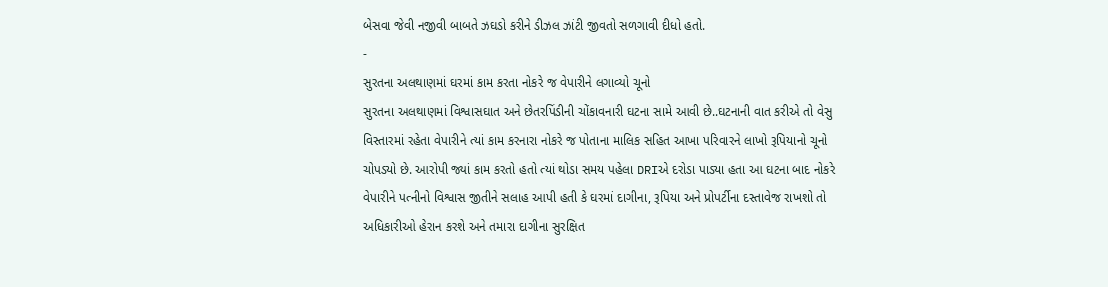બેસવા જેવી નજીવી બાબતે ઝઘડો કરીને ડીઝલ ઝાંટી જીવતો સળગાવી દીધો હતો.
-
સુરતના અલથાણમાં ઘરમાં કામ કરતા નોકરે જ વેપારીને લગાવ્યો ચૂનો
સુરતના અલથાણમાં વિશ્વાસઘાત અને છેતરપિંડીની ચોંકાવનારી ઘટના સામે આવી છે..ઘટનાની વાત કરીએ તો વેસુ વિસ્તારમાં રહેતા વેપારીને ત્યાં કામ કરનારા નોકરે જ પોતાના માલિક સહિત આખા પરિવારને લાખો રૂપિયાનો ચૂનો ચોપડ્યો છે. આરોપી જ્યાં કામ કરતો હતો ત્યાં થોડા સમય પહેલા DRIએ દરોડા પાડ્યા હતા આ ઘટના બાદ નોકરે વેપારીને પત્નીનો વિશ્વાસ જીતીને સલાહ આપી હતી કે ઘરમાં દાગીના, રૂપિયા અને પ્રોપર્ટીના દસ્તાવેજ રાખશો તો અધિકારીઓ હેરાન કરશે અને તમારા દાગીના સુરક્ષિત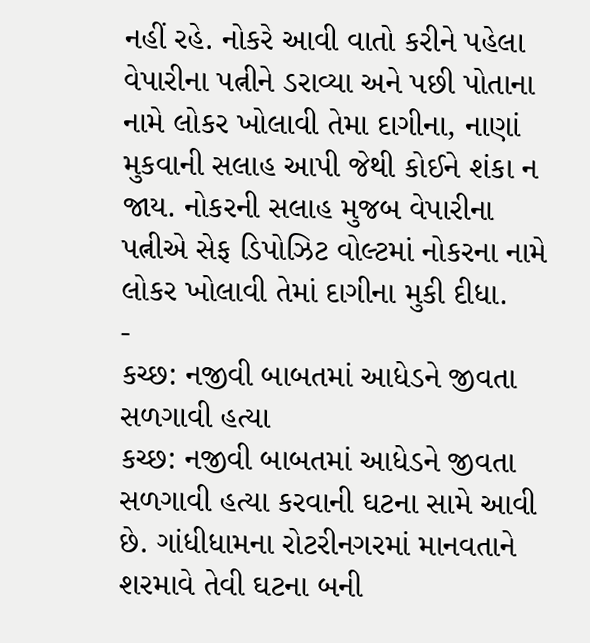નહીં રહે. નોકરે આવી વાતો કરીને પહેલા વેપારીના પત્નીને ડરાવ્યા અને પછી પોતાના નામે લોકર ખોલાવી તેમા દાગીના, નાણાં મુકવાની સલાહ આપી જેથી કોઈને શંકા ન જાય. નોકરની સલાહ મુજબ વેપારીના પત્નીએ સેફ ડિપોઝિટ વોલ્ટમાં નોકરના નામે લોકર ખોલાવી તેમાં દાગીના મુકી દીધા.
-
કચ્છ: નજીવી બાબતમાં આધેડને જીવતા સળગાવી હત્યા
કચ્છ: નજીવી બાબતમાં આધેડને જીવતા સળગાવી હત્યા કરવાની ઘટના સામે આવી છે. ગાંધીધામના રોટરીનગરમાં માનવતાને શરમાવે તેવી ઘટના બની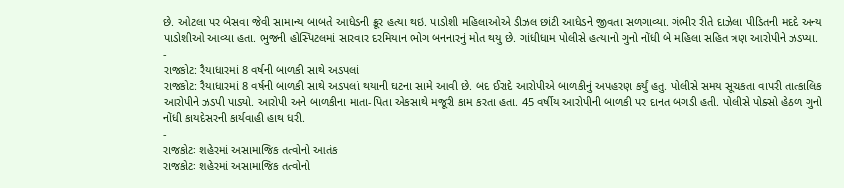છે. ઓટલા પર બેસવા જેવી સામાન્ય બાબતે આધેડની ક્રૂર હત્યા થઇ. પાડોશી મહિલાઓએ ડીઝલ છાંટી આધેડને જીવતા સળગાવ્યા. ગંભીર રીતે દાઝેલા પીડિતની મદદે અન્ય પાડોશીઓ આવ્યા હતા. ભુજની હોસ્પિટલમાં સારવાર દરમિયાન ભોગ બનનારનું મોત થયુ છે. ગાંધીધામ પોલીસે હત્યાનો ગુનો નોંધી બે મહિલા સહિત ત્રણ આરોપીને ઝડપ્યા.
-
રાજકોટ: રૈયાધારમાં 8 વર્ષની બાળકી સાથે અડપલાં
રાજકોટ: રૈયાધારમાં 8 વર્ષની બાળકી સાથે અડપલાં થયાની ઘટના સામે આવી છે. બદ ઈરાદે આરોપીએ બાળકીનું અપહરણ કર્યું હતુ. પોલીસે સમય સૂચકતા વાપરી તાત્કાલિક આરોપીને ઝડપી પાડ્યો. આરોપી અને બાળકીના માતા-પિતા એકસાથે મજૂરી કામ કરતા હતા. 45 વર્ષીય આરોપીની બાળકી પર દાનત બગડી હતી. પોલીસે પોક્સો હેઠળ ગુનો નોંધી કાયદેસરની કાર્યવાહી હાથ ધરી.
-
રાજકોટઃ શહેરમાં અસામાજિક તત્વોનો આતંક
રાજકોટઃ શહેરમાં અસામાજિક તત્વોનો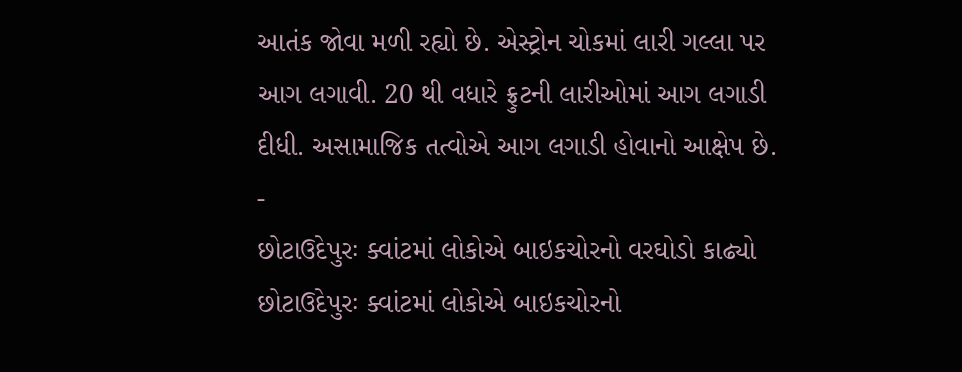આતંક જોવા મળી રહ્યો છે. એસ્ટ્રોન ચોકમાં લારી ગલ્લા પર આગ લગાવી. 20 થી વધારે ફ્રુટની લારીઓમાં આગ લગાડી દીધી. અસામાજિક તત્વોએ આગ લગાડી હોવાનો આક્ષેપ છે.
-
છોટાઉદેપુરઃ ક્વાંટમાં લોકોએ બાઇકચોરનો વરઘોડો કાઢ્યો
છોટાઉદેપુરઃ ક્વાંટમાં લોકોએ બાઇકચોરનો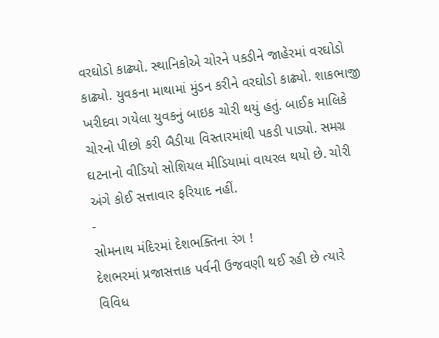વરઘોડો કાઢ્યો. સ્થાનિકોએ ચોરને પકડીને જાહેરમાં વરઘોડો કાઢ્યો. યુવકના માથામાં મુંડન કરીને વરઘોડો કાઢ્યો. શાકભાજી ખરીદવા ગયેલા યુવકનું બાઇક ચોરી થયું હતું. બાઈક માલિકે ચોરનો પીછો કરી બૈડીયા વિસ્તારમાંથી પકડી પાડ્યો. સમગ્ર ઘટનાનો વીડિયો સોશિયલ મીડિયામાં વાયરલ થયો છે. ચોરી અંગે કોઈ સત્તાવાર ફરિયાદ નહીં.
-
સોમનાથ મંદિરમાં દેશભક્તિના રંગ !
દેશભરમાં પ્રજાસત્તાક પર્વની ઉજવણી થઈ રહી છે ત્યારે વિવિધ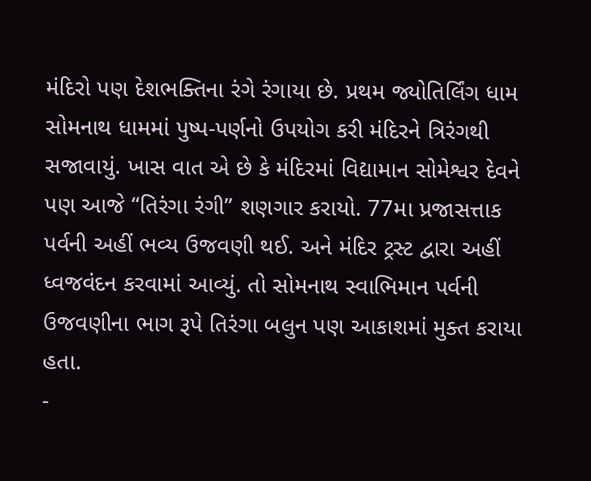મંદિરો પણ દેશભક્તિના રંગે રંગાયા છે. પ્રથમ જ્યોતિર્લિંગ ધામ સોમનાથ ધામમાં પુષ્પ-પર્ણનો ઉપયોગ કરી મંદિરને ત્રિરંગથી સજાવાયું. ખાસ વાત એ છે કે મંદિરમાં વિદ્યામાન સોમેશ્વર દેવને પણ આજે “તિરંગા રંગી” શણગાર કરાયો. 77મા પ્રજાસત્તાક પર્વની અહીં ભવ્ય ઉજવણી થઈ. અને મંદિર ટ્રસ્ટ દ્વારા અહીં ધ્વજવંદન કરવામાં આવ્યું. તો સોમનાથ સ્વાભિમાન પર્વની ઉજવણીના ભાગ રૂપે તિરંગા બલુન પણ આકાશમાં મુક્ત કરાયા હતા.
-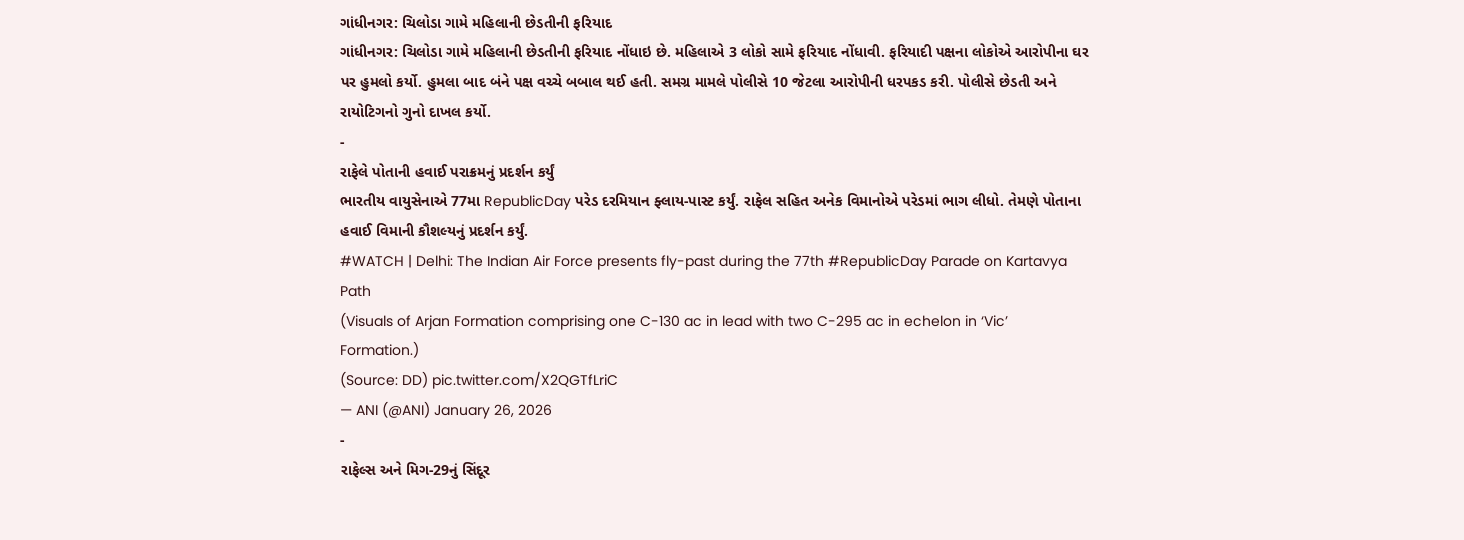ગાંધીનગર: ચિલોડા ગામે મહિલાની છેડતીની ફરિયાદ
ગાંધીનગર: ચિલોડા ગામે મહિલાની છેડતીની ફરિયાદ નોંધાઇ છે. મહિલાએ 3 લોકો સામે ફરિયાદ નોંધાવી. ફરિયાદી પક્ષના લોકોએ આરોપીના ઘર પર હુમલો કર્યો. હુમલા બાદ બંને પક્ષ વચ્ચે બબાલ થઈ હતી. સમગ્ર મામલે પોલીસે 10 જેટલા આરોપીની ધરપકડ કરી. પોલીસે છેડતી અને રાયોટિગનો ગુનો દાખલ કર્યો.
-
રાફેલે પોતાની હવાઈ પરાક્રમનું પ્રદર્શન કર્યું
ભારતીય વાયુસેનાએ 77મા RepublicDay પરેડ દરમિયાન ફ્લાય-પાસ્ટ કર્યું. રાફેલ સહિત અનેક વિમાનોએ પરેડમાં ભાગ લીધો. તેમણે પોતાના હવાઈ વિમાની કૌશલ્યનું પ્રદર્શન કર્યું.
#WATCH | Delhi: The Indian Air Force presents fly-past during the 77th #RepublicDay Parade on Kartavya Path
(Visuals of Arjan Formation comprising one C-130 ac in lead with two C-295 ac in echelon in ‘Vic’ Formation.)
(Source: DD) pic.twitter.com/X2QGTfLriC
— ANI (@ANI) January 26, 2026
-
રાફેલ્સ અને મિગ-29નું સિંદૂર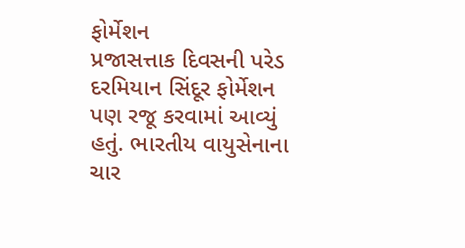ફોર્મેશન
પ્રજાસત્તાક દિવસની પરેડ દરમિયાન સિંદૂર ફોર્મેશન પણ રજૂ કરવામાં આવ્યું હતું. ભારતીય વાયુસેનાના ચાર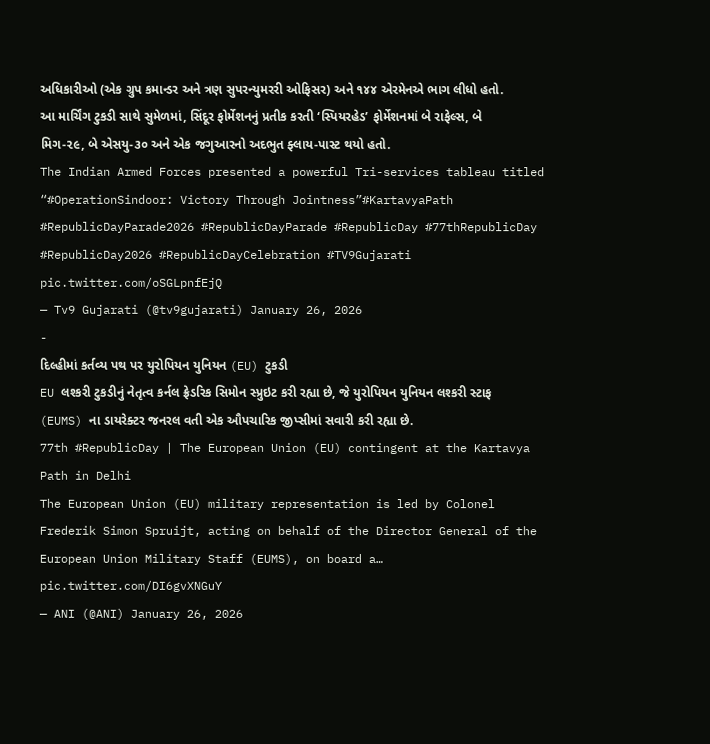અધિકારીઓ (એક ગ્રુપ કમાન્ડર અને ત્રણ સુપરન્યુમરરી ઓફિસર) અને ૧૪૪ એરમેનએ ભાગ લીધો હતો. આ માર્ચિંગ ટુકડી સાથે સુમેળમાં, સિંદૂર ફોર્મેશનનું પ્રતીક કરતી ‘સ્પિયરહેડ’ ફોર્મેશનમાં બે રાફેલ્સ, બે મિગ-૨૯, બે એસયુ-૩૦ અને એક જગુઆરનો અદભુત ફ્લાય-પાસ્ટ થયો હતો.
The Indian Armed Forces presented a powerful Tri-services tableau titled “#OperationSindoor: Victory Through Jointness”#KartavyaPath #RepublicDayParade2026 #RepublicDayParade #RepublicDay #77thRepublicDay #RepublicDay2026 #RepublicDayCelebration #TV9Gujarati pic.twitter.com/oSGLpnfEjQ
— Tv9 Gujarati (@tv9gujarati) January 26, 2026
-
દિલ્હીમાં કર્તવ્ય પથ પર યુરોપિયન યુનિયન (EU) ટુકડી
EU લશ્કરી ટુકડીનું નેતૃત્વ કર્નલ ફ્રેડરિક સિમોન સ્પ્રુઇટ કરી રહ્યા છે, જે યુરોપિયન યુનિયન લશ્કરી સ્ટાફ (EUMS) ના ડાયરેક્ટર જનરલ વતી એક ઔપચારિક જીપ્સીમાં સવારી કરી રહ્યા છે.
77th #RepublicDay | The European Union (EU) contingent at the Kartavya Path in Delhi
The European Union (EU) military representation is led by Colonel Frederik Simon Spruijt, acting on behalf of the Director General of the European Union Military Staff (EUMS), on board a… pic.twitter.com/DI6gvXNGuY
— ANI (@ANI) January 26, 2026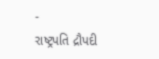-
રાષ્ટ્રપતિ દ્રૌપદી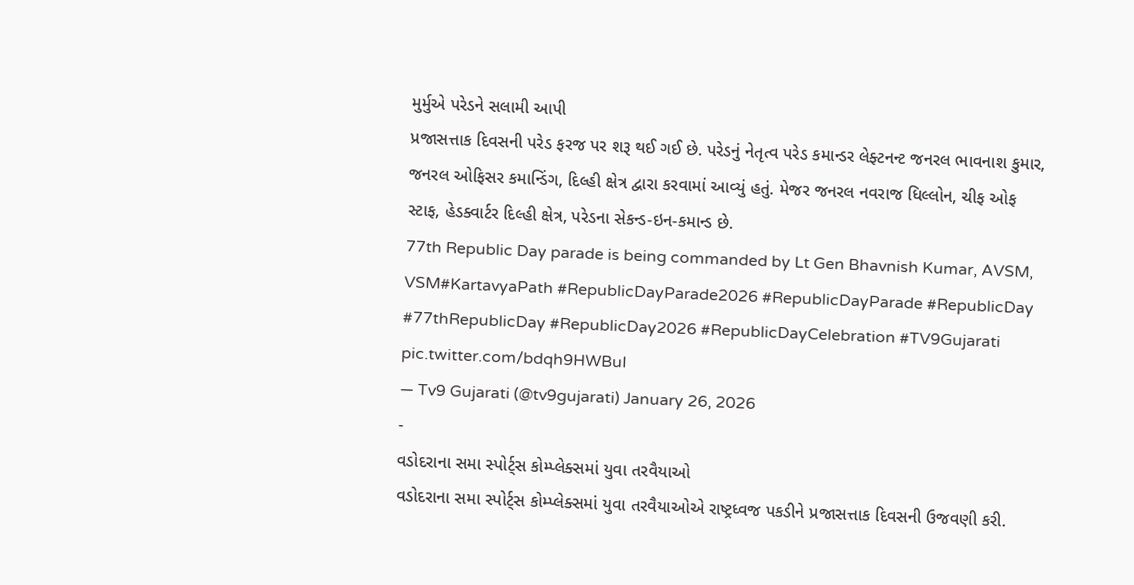મુર્મુએ પરેડને સલામી આપી
પ્રજાસત્તાક દિવસની પરેડ ફરજ પર શરૂ થઈ ગઈ છે. પરેડનું નેતૃત્વ પરેડ કમાન્ડર લેફ્ટનન્ટ જનરલ ભાવનાશ કુમાર, જનરલ ઓફિસર કમાન્ડિંગ, દિલ્હી ક્ષેત્ર દ્વારા કરવામાં આવ્યું હતું. મેજર જનરલ નવરાજ ધિલ્લોન, ચીફ ઓફ સ્ટાફ, હેડક્વાર્ટર દિલ્હી ક્ષેત્ર, પરેડના સેકન્ડ-ઇન-કમાન્ડ છે.
77th Republic Day parade is being commanded by Lt Gen Bhavnish Kumar, AVSM, VSM#KartavyaPath #RepublicDayParade2026 #RepublicDayParade #RepublicDay #77thRepublicDay #RepublicDay2026 #RepublicDayCelebration #TV9Gujarati pic.twitter.com/bdqh9HWBuI
— Tv9 Gujarati (@tv9gujarati) January 26, 2026
-
વડોદરાના સમા સ્પોર્ટ્સ કોમ્પ્લેક્સમાં યુવા તરવૈયાઓ
વડોદરાના સમા સ્પોર્ટ્સ કોમ્પ્લેક્સમાં યુવા તરવૈયાઓએ રાષ્ટ્રધ્વજ પકડીને પ્રજાસત્તાક દિવસની ઉજવણી કરી.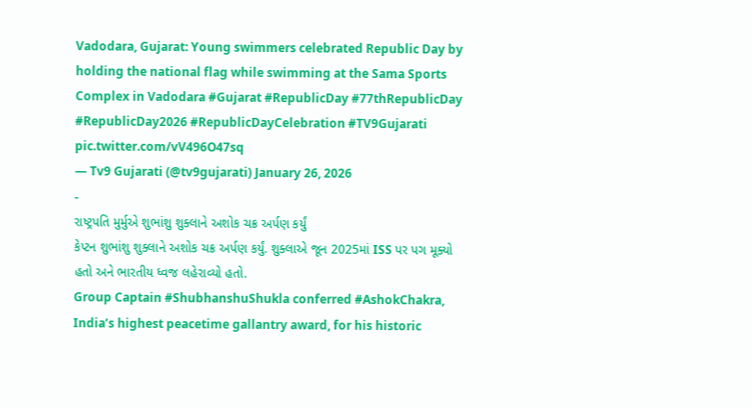Vadodara, Gujarat: Young swimmers celebrated Republic Day by holding the national flag while swimming at the Sama Sports Complex in Vadodara #Gujarat #RepublicDay #77thRepublicDay #RepublicDay2026 #RepublicDayCelebration #TV9Gujarati pic.twitter.com/vV496O47sq
— Tv9 Gujarati (@tv9gujarati) January 26, 2026
-
રાષ્ટ્રપતિ મુર્મુએ શુભાંશુ શુક્લાને અશોક ચક્ર અર્પણ કર્યું
કેપ્ટન શુભાંશુ શુક્લાને અશોક ચક્ર અર્પણ કર્યું. શુક્લાએ જૂન 2025માં ISS પર પગ મૂક્યો હતો અને ભારતીય ધ્વજ લહેરાવ્યો હતો.
Group Captain #ShubhanshuShukla conferred #AshokChakra, India’s highest peacetime gallantry award, for his historic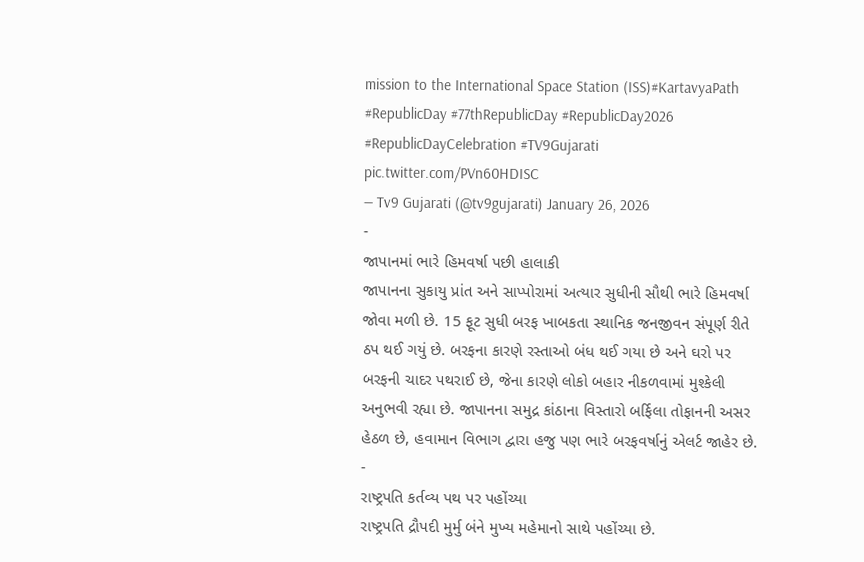mission to the International Space Station (ISS)#KartavyaPath #RepublicDay #77thRepublicDay #RepublicDay2026 #RepublicDayCelebration #TV9Gujarati pic.twitter.com/PVn60HDISC
— Tv9 Gujarati (@tv9gujarati) January 26, 2026
-
જાપાનમાં ભારે હિમવર્ષા પછી હાલાકી
જાપાનના સુકાયુ પ્રાંત અને સાપ્પોરામાં અત્યાર સુધીની સૌથી ભારે હિમવર્ષા જોવા મળી છે. 15 ફૂટ સુધી બરફ ખાબકતા સ્થાનિક જનજીવન સંપૂર્ણ રીતે ઠપ થઈ ગયું છે. બરફના કારણે રસ્તાઓ બંધ થઈ ગયા છે અને ઘરો પર બરફની ચાદર પથરાઈ છે, જેના કારણે લોકો બહાર નીકળવામાં મુશ્કેલી અનુભવી રહ્યા છે. જાપાનના સમુદ્ર કાંઠાના વિસ્તારો બર્ફિલા તોફાનની અસર હેઠળ છે, હવામાન વિભાગ દ્વારા હજુ પણ ભારે બરફવર્ષાનું એલર્ટ જાહેર છે.
-
રાષ્ટ્રપતિ કર્તવ્ય પથ પર પહોંચ્યા
રાષ્ટ્રપતિ દ્રૌપદી મુર્મુ બંને મુખ્ય મહેમાનો સાથે પહોંચ્યા છે.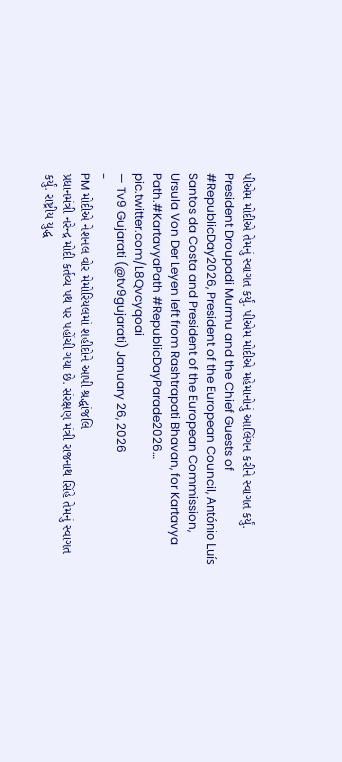પીએમ મોદીએ તેમનું સ્વાગત કર્યું. પીએમ મોદીએ મહેમાનોનું આલિંગન કરીને સ્વાગત કર્યું.
President Droupadi Murmu and the Chief Guests of #RepublicDay2026, President of the European Council, António Luís Santos da Costa and President of the European Commission, Ursula Von Der Leyen left from Rashtrapati Bhavan, for Kartavya Path.#KartavyaPath #RepublicDayParade2026… pic.twitter.com/L8Qvcyqoai
— Tv9 Gujarati (@tv9gujarati) January 26, 2026
-
PM મોદીએ નેશનલ વોર મેમોરિયલમાં શહીદોને આપી શ્રદ્ધાંજલિ
પ્રધાનમંત્રી નરેન્દ્ર મોદી કર્તવ્ય પથ પર પહોંચી ગયા છે. સંરક્ષણ મંત્રી રાજનાથ સિંહે તેમનું સ્વાગત કર્યું. રાષ્ટ્રીય યુદ્ધ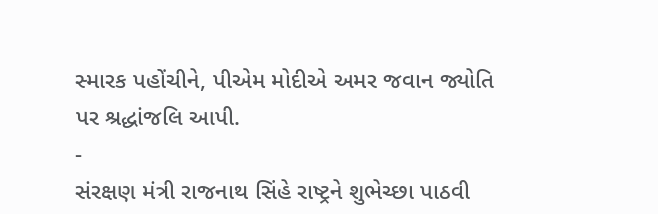સ્મારક પહોંચીને, પીએમ મોદીએ અમર જવાન જ્યોતિ પર શ્રદ્ધાંજલિ આપી.
-
સંરક્ષણ મંત્રી રાજનાથ સિંહે રાષ્ટ્રને શુભેચ્છા પાઠવી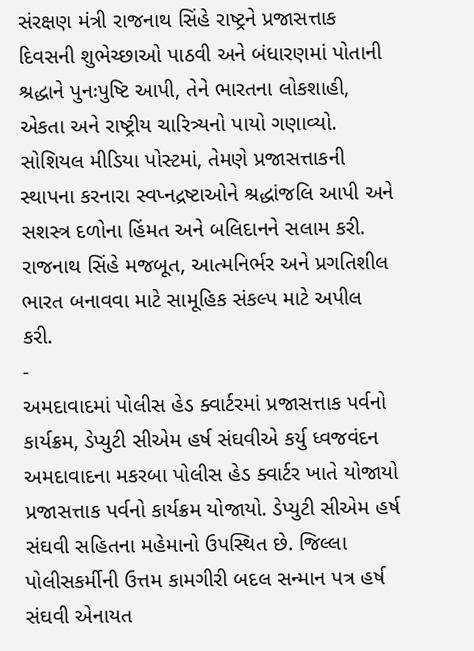સંરક્ષણ મંત્રી રાજનાથ સિંહે રાષ્ટ્રને પ્રજાસત્તાક દિવસની શુભેચ્છાઓ પાઠવી અને બંધારણમાં પોતાની શ્રદ્ધાને પુનઃપુષ્ટિ આપી, તેને ભારતના લોકશાહી, એકતા અને રાષ્ટ્રીય ચારિત્ર્યનો પાયો ગણાવ્યો. સોશિયલ મીડિયા પોસ્ટમાં, તેમણે પ્રજાસત્તાકની સ્થાપના કરનારા સ્વપ્નદ્રષ્ટાઓને શ્રદ્ધાંજલિ આપી અને સશસ્ત્ર દળોના હિંમત અને બલિદાનને સલામ કરી. રાજનાથ સિંહે મજબૂત, આત્મનિર્ભર અને પ્રગતિશીલ ભારત બનાવવા માટે સામૂહિક સંકલ્પ માટે અપીલ કરી.
-
અમદાવાદમાં પોલીસ હેડ ક્વાર્ટરમાં પ્રજાસત્તાક પર્વનો કાર્યક્રમ, ડેપ્યુટી સીએમ હર્ષ સંઘવીએ કર્યુ ધ્વજવંદન
અમદાવાદના મકરબા પોલીસ હેડ ક્વાર્ટર ખાતે યોજાયો પ્રજાસત્તાક પર્વનો કાર્યક્રમ યોજાયો. ડેપ્યુટી સીએમ હર્ષ સંઘવી સહિતના મહેમાનો ઉપસ્થિત છે. જિલ્લા પોલીસકર્મીની ઉત્તમ કામગીરી બદલ સન્માન પત્ર હર્ષ સંઘવી એનાયત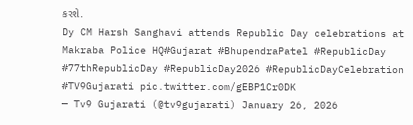કરશે.
Dy CM Harsh Sanghavi attends Republic Day celebrations at Makraba Police HQ#Gujarat #BhupendraPatel #RepublicDay #77thRepublicDay #RepublicDay2026 #RepublicDayCelebration #TV9Gujarati pic.twitter.com/gEBP1Cr0DK
— Tv9 Gujarati (@tv9gujarati) January 26, 2026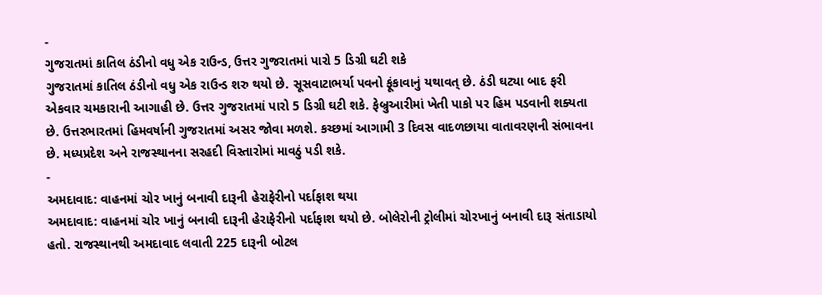-
ગુજરાતમાં કાતિલ ઠંડીનો વધુ એક રાઉન્ડ, ઉત્તર ગુજરાતમાં પારો 5 ડિગ્રી ઘટી શકે
ગુજરાતમાં કાતિલ ઠંડીનો વધુ એક રાઉન્ડ શરુ થયો છે. સૂસવાટાભર્યા પવનો ફૂંકાવાનું યથાવત્ છે. ઠંડી ઘટ્યા બાદ ફરી એકવાર ચમકારાની આગાહી છે. ઉત્તર ગુજરાતમાં પારો 5 ડિગ્રી ઘટી શકે. ફેબ્રુઆરીમાં ખેતી પાકો પર હિમ પડવાની શક્યતા છે. ઉત્તરભારતમાં હિમવર્ષાની ગુજરાતમાં અસર જોવા મળશે. કચ્છમાં આગામી 3 દિવસ વાદળછાયા વાતાવરણની સંભાવના છે. મધ્યપ્રદેશ અને રાજસ્થાનના સરહદી વિસ્તારોમાં માવઠું પડી શકે.
-
અમદાવાદ: વાહનમાં ચોર ખાનું બનાવી દારૂની હેરાફેરીનો પર્દાફાશ થયા
અમદાવાદ: વાહનમાં ચોર ખાનું બનાવી દારૂની હેરાફેરીનો પર્દાફાશ થયો છે. બોલેરોની ટ્રોલીમાં ચોરખાનું બનાવી દારૂ સંતાડાયો હતો. રાજસ્થાનથી અમદાવાદ લવાતી 225 દારૂની બોટલ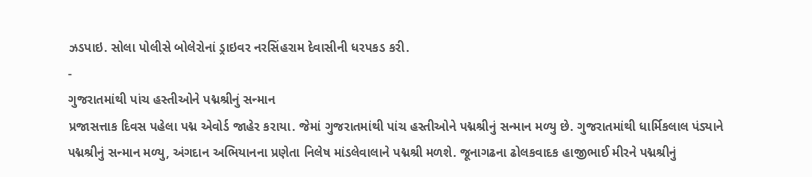ઝડપાઇ. સોલા પોલીસે બોલેરોનાં ડ્રાઇવર નરસિંહરામ દેવાસીની ધરપકડ કરી.
-
ગુજરાતમાંથી પાંચ હસ્તીઓને પદ્મશ્રીનું સન્માન
પ્રજાસત્તાક દિવસ પહેલા પદ્મ એવોર્ડ જાહેર કરાયા. જેમાં ગુજરાતમાંથી પાંચ હસ્તીઓને પદ્મશ્રીનું સન્માન મળ્યુ છે. ગુજરાતમાંથી ધાર્મિકલાલ પંડ્યાને પદ્મશ્રીનું સન્માન મળ્યુ, અંગદાન અભિયાનના પ્રણેતા નિલેષ માંડલેવાલાને પદ્મશ્રી મળશે. જૂનાગઢના ઢોલકવાદક હાજીભાઈ મીરને પદ્મશ્રીનું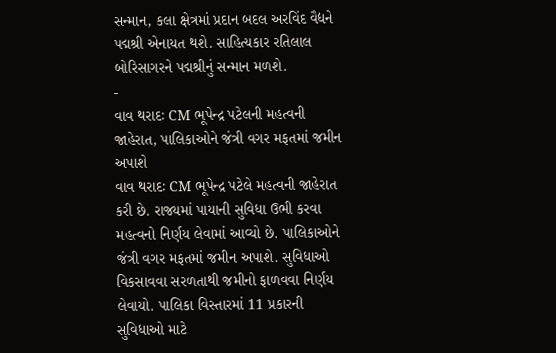સન્માન, કલા ક્ષેત્રમાં પ્રદાન બદલ અરવિંદ વૈદ્યને પદ્મશ્રી એનાયત થશે. સાહિત્યકાર રતિલાલ બોરિસાગરને પદ્મશ્રીનું સન્માન મળશે.
-
વાવ થરાદઃ CM ભૂપેન્દ્ર પટેલની મહત્વની જાહેરાત, પાલિકાઓને જંત્રી વગર મફતમાં જમીન અપાશે
વાવ થરાદઃ CM ભૂપેન્દ્ર પટેલે મહત્વની જાહેરાત કરી છે. રાજ્યમાં પાયાની સુવિધા ઉભી કરવા મહત્વનો નિર્ણય લેવામાં આવ્યો છે. પાલિકાઓને જંત્રી વગર મફતમાં જમીન અપાશે. સુવિધાઓ વિકસાવવા સરળતાથી જમીનો ફાળવવા નિર્ણય લેવાયો. પાલિકા વિસ્તારમાં 11 પ્રકારની સુવિધાઓ માટે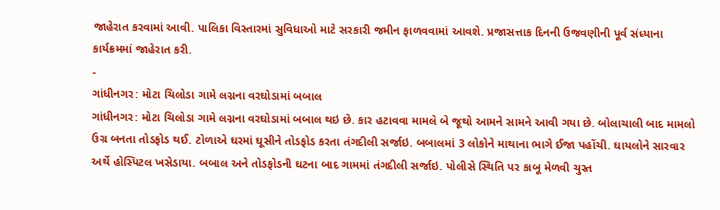જાહેરાત કરવામાં આવી. પાલિકા વિસ્તારમાં સુવિધાઓ માટે સરકારી જમીન ફાળવવામાં આવશે. પ્રજાસત્તાક દિનની ઉજવણીની પૂર્વ સંધ્યાના કાર્યક્રમમાં જાહેરાત કરી.
-
ગાંધીનગર: મોટા ચિલોડા ગામે લગ્નના વરઘોડામાં બબાલ
ગાંધીનગર: મોટા ચિલોડા ગામે લગ્નના વરઘોડામાં બબાલ થઇ છે. કાર હટાવવા મામલે બે જૂથો આમને સામને આવી ગયા છે. બોલાચાલી બાદ મામલો ઉગ્ર બનતા તોડફોડ થઈ. ટોળાએ ઘરમાં ઘૂસીને તોડફોડ કરતા તંગદીલી સર્જાઇ. બબાલમાં 3 લોકોને માથાના ભાગે ઈજા પહોંચી. ઘાયલોને સારવાર અર્થે હોસ્પિટલ ખસેડાયા. બબાલ અને તોડફોડની ઘટના બાદ ગામમાં તંગદીલી સર્જાઇ. પોલીસે સ્થિતિ પર કાબૂ મેળવી ચુસ્ત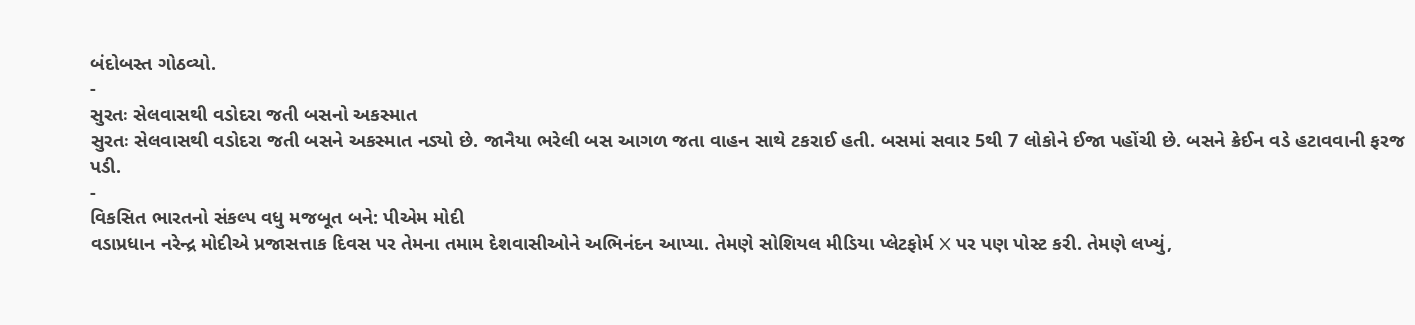બંદોબસ્ત ગોઠવ્યો.
-
સુરતઃ સેલવાસથી વડોદરા જતી બસનો અકસ્માત
સુરતઃ સેલવાસથી વડોદરા જતી બસને અકસ્માત નડ્યો છે. જાનૈયા ભરેલી બસ આગળ જતા વાહન સાથે ટકરાઈ હતી. બસમાં સવાર 5થી 7 લોકોને ઈજા પહોંચી છે. બસને ક્રેઈન વડે હટાવવાની ફરજ પડી.
-
વિકસિત ભારતનો સંકલ્પ વધુ મજબૂત બને: પીએમ મોદી
વડાપ્રધાન નરેન્દ્ર મોદીએ પ્રજાસત્તાક દિવસ પર તેમના તમામ દેશવાસીઓને અભિનંદન આપ્યા. તેમણે સોશિયલ મીડિયા પ્લેટફોર્મ X પર પણ પોસ્ટ કરી. તેમણે લખ્યું,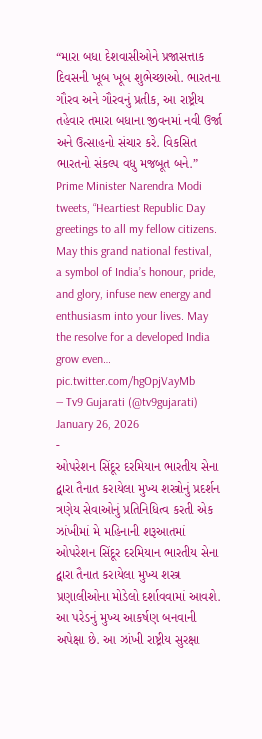“મારા બધા દેશવાસીઓને પ્રજાસત્તાક દિવસની ખૂબ ખૂબ શુભેચ્છાઓ. ભારતના ગૌરવ અને ગૌરવનું પ્રતીક, આ રાષ્ટ્રીય તહેવાર તમારા બધાના જીવનમાં નવી ઉર્જા અને ઉત્સાહનો સંચાર કરે. વિકસિત ભારતનો સંકલ્પ વધુ મજબૂત બને.”
Prime Minister Narendra Modi tweets, “Heartiest Republic Day greetings to all my fellow citizens. May this grand national festival, a symbol of India’s honour, pride, and glory, infuse new energy and enthusiasm into your lives. May the resolve for a developed India grow even… pic.twitter.com/hgOpjVayMb
— Tv9 Gujarati (@tv9gujarati) January 26, 2026
-
ઓપરેશન સિંદૂર દરમિયાન ભારતીય સેના દ્વારા તૈનાત કરાયેલા મુખ્ય શસ્ત્રોનું પ્રદર્શન
ત્રણેય સેવાઓનું પ્રતિનિધિત્વ કરતી એક ઝાંખીમાં મે મહિનાની શરૂઆતમાં ઓપરેશન સિંદૂર દરમિયાન ભારતીય સેના દ્વારા તૈનાત કરાયેલા મુખ્ય શસ્ત્ર પ્રણાલીઓના મોડેલો દર્શાવવામાં આવશે. આ પરેડનું મુખ્ય આકર્ષણ બનવાની અપેક્ષા છે. આ ઝાંખી રાષ્ટ્રીય સુરક્ષા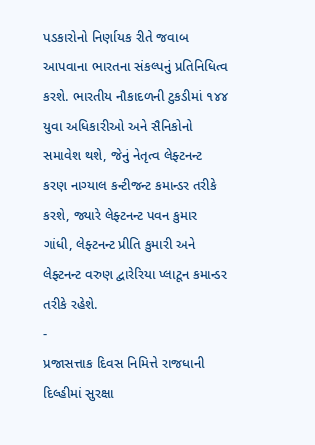પડકારોનો નિર્ણાયક રીતે જવાબ આપવાના ભારતના સંકલ્પનું પ્રતિનિધિત્વ કરશે. ભારતીય નૌકાદળની ટુકડીમાં ૧૪૪ યુવા અધિકારીઓ અને સૈનિકોનો સમાવેશ થશે, જેનું નેતૃત્વ લેફ્ટનન્ટ કરણ નાગ્યાલ કન્ટીજન્ટ કમાન્ડર તરીકે કરશે, જ્યારે લેફ્ટનન્ટ પવન કુમાર ગાંધી, લેફ્ટનન્ટ પ્રીતિ કુમારી અને લેફ્ટનન્ટ વરુણ દ્વારેરિયા પ્લાટૂન કમાન્ડર તરીકે રહેશે.
-
પ્રજાસત્તાક દિવસ નિમિત્તે રાજધાની દિલ્હીમાં સુરક્ષા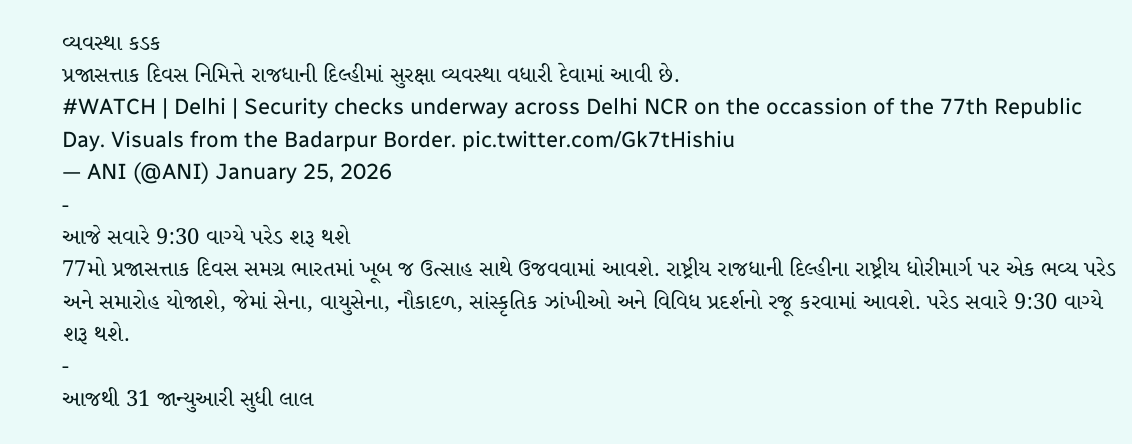વ્યવસ્થા કડક
પ્રજાસત્તાક દિવસ નિમિત્તે રાજધાની દિલ્હીમાં સુરક્ષા વ્યવસ્થા વધારી દેવામાં આવી છે.
#WATCH | Delhi | Security checks underway across Delhi NCR on the occassion of the 77th Republic Day. Visuals from the Badarpur Border. pic.twitter.com/Gk7tHishiu
— ANI (@ANI) January 25, 2026
-
આજે સવારે 9:30 વાગ્યે પરેડ શરૂ થશે
77મો પ્રજાસત્તાક દિવસ સમગ્ર ભારતમાં ખૂબ જ ઉત્સાહ સાથે ઉજવવામાં આવશે. રાષ્ટ્રીય રાજધાની દિલ્હીના રાષ્ટ્રીય ધોરીમાર્ગ પર એક ભવ્ય પરેડ અને સમારોહ યોજાશે, જેમાં સેના, વાયુસેના, નૌકાદળ, સાંસ્કૃતિક ઝાંખીઓ અને વિવિધ પ્રદર્શનો રજૂ કરવામાં આવશે. પરેડ સવારે 9:30 વાગ્યે શરૂ થશે.
-
આજથી 31 જાન્યુઆરી સુધી લાલ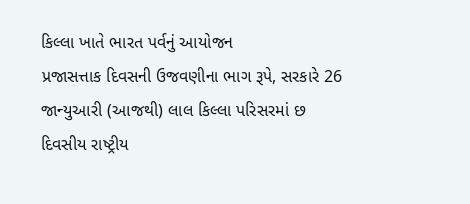કિલ્લા ખાતે ભારત પર્વનું આયોજન
પ્રજાસત્તાક દિવસની ઉજવણીના ભાગ રૂપે, સરકારે 26 જાન્યુઆરી (આજથી) લાલ કિલ્લા પરિસરમાં છ દિવસીય રાષ્ટ્રીય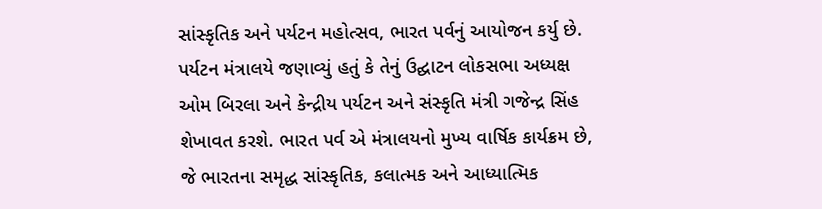સાંસ્કૃતિક અને પર્યટન મહોત્સવ, ભારત પર્વનું આયોજન કર્યુ છે. પર્યટન મંત્રાલયે જણાવ્યું હતું કે તેનું ઉદ્ઘાટન લોકસભા અધ્યક્ષ ઓમ બિરલા અને કેન્દ્રીય પર્યટન અને સંસ્કૃતિ મંત્રી ગજેન્દ્ર સિંહ શેખાવત કરશે. ભારત પર્વ એ મંત્રાલયનો મુખ્ય વાર્ષિક કાર્યક્રમ છે, જે ભારતના સમૃદ્ધ સાંસ્કૃતિક, કલાત્મક અને આધ્યાત્મિક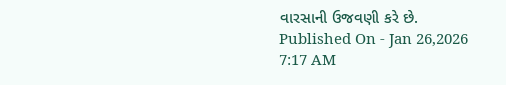વારસાની ઉજવણી કરે છે.
Published On - Jan 26,2026 7:17 AM